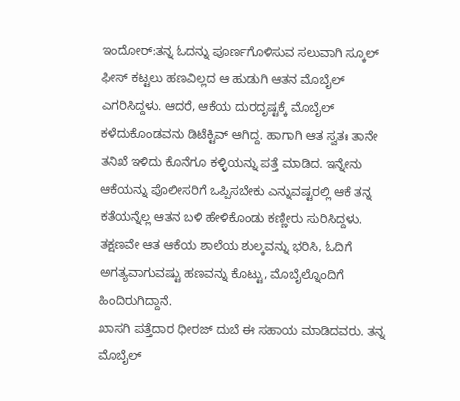ಇಂದೋರ್:ತನ್ನ ಓದನ್ನು ಪೂರ್ಣಗೊಳಿಸುವ ಸಲುವಾಗಿ ಸ್ಕೂಲ್ ಫೀಸ್ ಕಟ್ಟಲು ಹಣವಿಲ್ಲದ ಆ ಹುಡುಗಿ ಆತನ ಮೊಬೈಲ್ ಎಗರಿಸಿದ್ದಳು. ಆದರೆ, ಆಕೆಯ ದುರದೃಷ್ಟಕ್ಕೆ ಮೊಬೈಲ್ ಕಳೆದುಕೊಂಡವನು ಡಿಟೆಕ್ಟಿವ್ ಆಗಿದ್ದ. ಹಾಗಾಗಿ ಆತ ಸ್ವತಃ ತಾನೇ ತನಿಖೆ ಇಳಿದು ಕೊನೆಗೂ ಕಳ್ಳಿಯನ್ನು ಪತ್ತೆ ಮಾಡಿದ. ಇನ್ನೇನು ಆಕೆಯನ್ನು ಪೊಲೀಸರಿಗೆ ಒಪ್ಪಿಸಬೇಕು ಎನ್ನುವಷ್ಟರಲ್ಲಿ ಆಕೆ ತನ್ನ ಕತೆಯನ್ನೆಲ್ಲ ಆತನ ಬಳಿ ಹೇಳಿಕೊಂಡು ಕಣ್ಣೀರು ಸುರಿಸಿದ್ದಳು. ತಕ್ಷಣವೇ ಆತ ಆಕೆಯ ಶಾಲೆಯ ಶುಲ್ಕವನ್ನು ಭರಿಸಿ, ಓದಿಗೆ ಅಗತ್ಯವಾಗುವಷ್ಟು ಹಣವನ್ನು ಕೊಟ್ಟು, ಮೊಬೈಲ್ನೊಂದಿಗೆ ಹಿಂದಿರುಗಿದ್ದಾನೆ.
ಖಾಸಗಿ ಪತ್ತೆದಾರ ಧೀರಜ್ ದುಬೆ ಈ ಸಹಾಯ ಮಾಡಿದವರು. ತನ್ನ ಮೊಬೈಲ್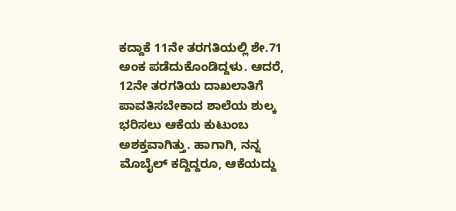ಕದ್ದಾಕೆ 11ನೇ ತರಗತಿಯಲ್ಲಿ ಶೇ.71 ಅಂಕ ಪಡೆದುಕೊಂಡಿದ್ದಳು. ಆದರೆ, 12ನೇ ತರಗತಿಯ ದಾಖಲಾತಿಗೆ ಪಾವತಿಸಬೇಕಾದ ಶಾಲೆಯ ಶುಲ್ಕ ಭರಿಸಲು ಆಕೆಯ ಕುಟುಂಬ ಅಶಕ್ತವಾಗಿತ್ತು. ಹಾಗಾಗಿ, ನನ್ನ ಮೊಬೈಲ್ ಕದ್ದಿದ್ದರೂ, ಆಕೆಯದ್ದು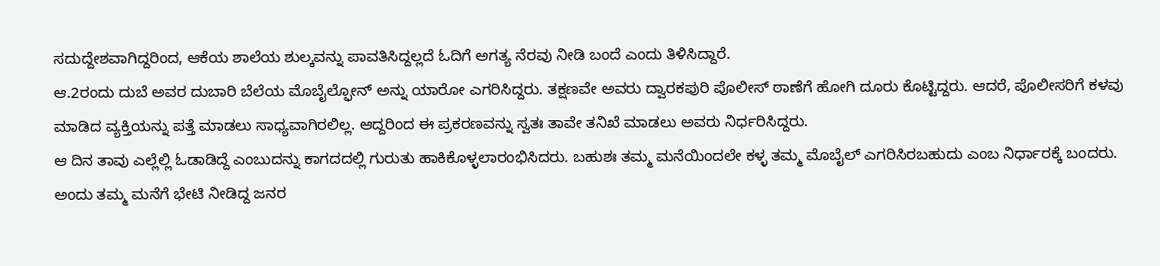ಸದುದ್ದೇಶವಾಗಿದ್ದರಿಂದ, ಆಕೆಯ ಶಾಲೆಯ ಶುಲ್ಕವನ್ನು ಪಾವತಿಸಿದ್ದಲ್ಲದೆ ಓದಿಗೆ ಅಗತ್ಯ ನೆರವು ನೀಡಿ ಬಂದೆ ಎಂದು ತಿಳಿಸಿದ್ದಾರೆ.
ಆ.2ರಂದು ದುಬೆ ಅವರ ದುಬಾರಿ ಬೆಲೆಯ ಮೊಬೈಲ್ಫೋನ್ ಅನ್ನು ಯಾರೋ ಎಗರಿಸಿದ್ದರು. ತಕ್ಷಣವೇ ಅವರು ದ್ವಾರಕಪುರಿ ಪೊಲೀಸ್ ಠಾಣೆಗೆ ಹೋಗಿ ದೂರು ಕೊಟ್ಟಿದ್ದರು. ಆದರೆ, ಪೊಲೀಸರಿಗೆ ಕಳವು ಮಾಡಿದ ವ್ಯಕ್ತಿಯನ್ನು ಪತ್ತೆ ಮಾಡಲು ಸಾಧ್ಯವಾಗಿರಲಿಲ್ಲ. ಆದ್ದರಿಂದ ಈ ಪ್ರಕರಣವನ್ನು ಸ್ವತಃ ತಾವೇ ತನಿಖೆ ಮಾಡಲು ಅವರು ನಿರ್ಧರಿಸಿದ್ದರು.
ಆ ದಿನ ತಾವು ಎಲ್ಲೆಲ್ಲಿ ಓಡಾಡಿದ್ದೆ ಎಂಬುದನ್ನು ಕಾಗದದಲ್ಲಿ ಗುರುತು ಹಾಕಿಕೊಳ್ಳಲಾರಂಭಿಸಿದರು. ಬಹುಶಃ ತಮ್ಮ ಮನೆಯಿಂದಲೇ ಕಳ್ಳ ತಮ್ಮ ಮೊಬೈಲ್ ಎಗರಿಸಿರಬಹುದು ಎಂಬ ನಿರ್ಧಾರಕ್ಕೆ ಬಂದರು. ಅಂದು ತಮ್ಮ ಮನೆಗೆ ಭೇಟಿ ನೀಡಿದ್ದ ಜನರ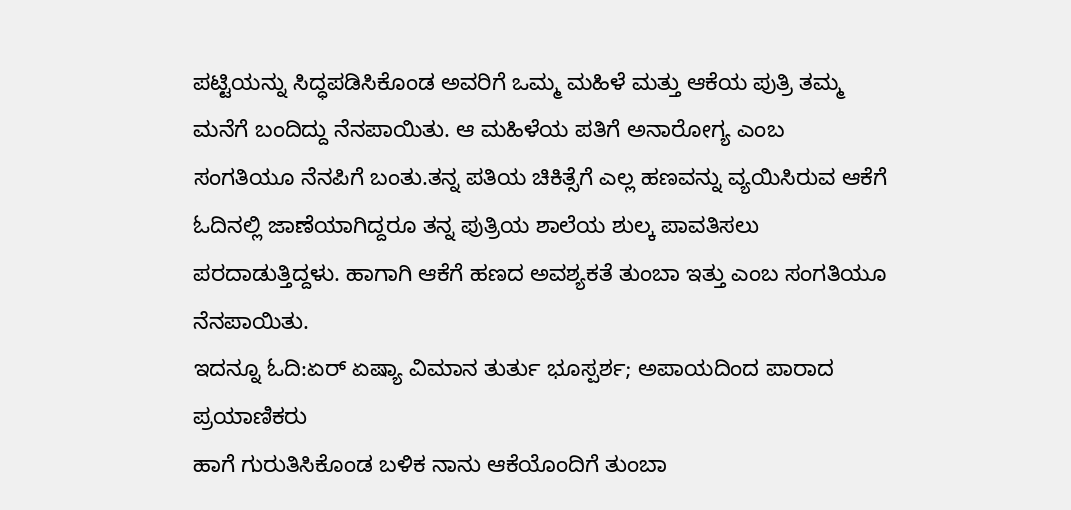ಪಟ್ಟಿಯನ್ನು ಸಿದ್ಧಪಡಿಸಿಕೊಂಡ ಅವರಿಗೆ ಒಮ್ಮ ಮಹಿಳೆ ಮತ್ತು ಆಕೆಯ ಪುತ್ರಿ ತಮ್ಮ ಮನೆಗೆ ಬಂದಿದ್ದು ನೆನಪಾಯಿತು. ಆ ಮಹಿಳೆಯ ಪತಿಗೆ ಅನಾರೋಗ್ಯ ಎಂಬ ಸಂಗತಿಯೂ ನೆನಪಿಗೆ ಬಂತು.ತನ್ನ ಪತಿಯ ಚಿಕಿತ್ಸೆಗೆ ಎಲ್ಲ ಹಣವನ್ನು ವ್ಯಯಿಸಿರುವ ಆಕೆಗೆ ಓದಿನಲ್ಲಿ ಜಾಣೆಯಾಗಿದ್ದರೂ ತನ್ನ ಪುತ್ರಿಯ ಶಾಲೆಯ ಶುಲ್ಕ ಪಾವತಿಸಲು ಪರದಾಡುತ್ತಿದ್ದಳು. ಹಾಗಾಗಿ ಆಕೆಗೆ ಹಣದ ಅವಶ್ಯಕತೆ ತುಂಬಾ ಇತ್ತು ಎಂಬ ಸಂಗತಿಯೂ ನೆನಪಾಯಿತು.
ಇದನ್ನೂ ಓದಿ:ಏರ್ ಏಷ್ಯಾ ವಿಮಾನ ತುರ್ತು ಭೂಸ್ಪರ್ಶ; ಅಪಾಯದಿಂದ ಪಾರಾದ ಪ್ರಯಾಣಿಕರು
ಹಾಗೆ ಗುರುತಿಸಿಕೊಂಡ ಬಳಿಕ ನಾನು ಆಕೆಯೊಂದಿಗೆ ತುಂಬಾ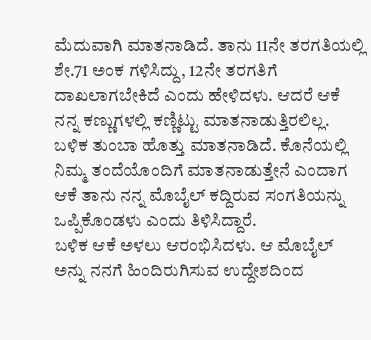ಮೆದುವಾಗಿ ಮಾತನಾಡಿದೆ. ತಾನು 11ನೇ ತರಗತಿಯಲ್ಲಿ ಶೇ.71 ಅಂಕ ಗಳಿಸಿದ್ದು, 12ನೇ ತರಗತಿಗೆ ದಾಖಲಾಗಬೇಕಿದೆ ಎಂದು ಹೇಳಿದಳು. ಆದರೆ ಆಕೆ ನನ್ನ ಕಣ್ಣುಗಳಲ್ಲಿ ಕಣ್ಣಿಟ್ಟು ಮಾತನಾಡುತ್ತಿರಲಿಲ್ಲ. ಬಳಿಕ ತುಂಬಾ ಹೊತ್ತು ಮಾತನಾಡಿದೆ. ಕೊನೆಯಲ್ಲಿ ನಿಮ್ಮ ತಂದೆಯೊಂದಿಗೆ ಮಾತನಾಡುತ್ತೇನೆ ಎಂದಾಗ ಆಕೆ ತಾನು ನನ್ನ ಮೊಬೈಲ್ ಕದ್ದಿರುವ ಸಂಗತಿಯನ್ನು ಒಪ್ಪಿಕೊಂಡಳು ಎಂದು ತಿಳಿಸಿದ್ದಾರೆ.
ಬಳಿಕ ಆಕೆ ಅಳಲು ಆರಂಭಿಸಿದಳು. ಆ ಮೊಬೈಲ್ ಅನ್ನು ನನಗೆ ಹಿಂದಿರುಗಿಸುವ ಉದ್ದೇಶದಿಂದ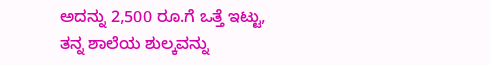ಅದನ್ನು 2,500 ರೂ.ಗೆ ಒತ್ತೆ ಇಟ್ಟು, ತನ್ನ ಶಾಲೆಯ ಶುಲ್ಕವನ್ನು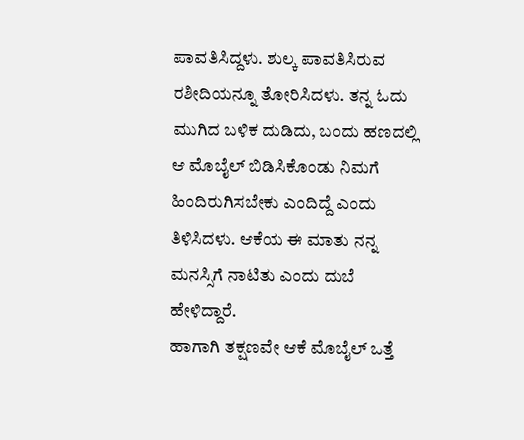ಪಾವತಿಸಿದ್ದಳು. ಶುಲ್ಕ ಪಾವತಿಸಿರುವ ರಶೀದಿಯನ್ನೂ ತೋರಿಸಿದಳು. ತನ್ನ ಓದು ಮುಗಿದ ಬಳಿಕ ದುಡಿದು, ಬಂದು ಹಣದಲ್ಲಿ ಆ ಮೊಬೈಲ್ ಬಿಡಿಸಿಕೊಂಡು ನಿಮಗೆ ಹಿಂದಿರುಗಿಸಬೇಕು ಎಂದಿದ್ದೆ ಎಂದು ತಿಳಿಸಿದಳು. ಆಕೆಯ ಈ ಮಾತು ನನ್ನ ಮನಸ್ಸಿಗೆ ನಾಟಿತು ಎಂದು ದುಬೆ ಹೇಳಿದ್ದಾರೆ.
ಹಾಗಾಗಿ ತಕ್ಷಣವೇ ಆಕೆ ಮೊಬೈಲ್ ಒತ್ತೆ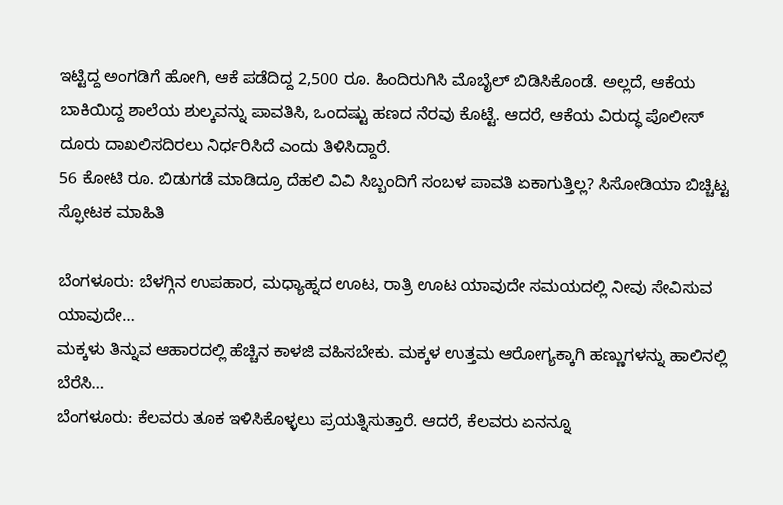ಇಟ್ಟಿದ್ದ ಅಂಗಡಿಗೆ ಹೋಗಿ, ಆಕೆ ಪಡೆದಿದ್ದ 2,500 ರೂ. ಹಿಂದಿರುಗಿಸಿ ಮೊಬೈಲ್ ಬಿಡಿಸಿಕೊಂಡೆ. ಅಲ್ಲದೆ, ಆಕೆಯ ಬಾಕಿಯಿದ್ದ ಶಾಲೆಯ ಶುಲ್ಕವನ್ನು ಪಾವತಿಸಿ, ಒಂದಷ್ಟು ಹಣದ ನೆರವು ಕೊಟ್ಟೆ. ಆದರೆ, ಆಕೆಯ ವಿರುದ್ಧ ಪೊಲೀಸ್ ದೂರು ದಾಖಲಿಸದಿರಲು ನಿರ್ಧರಿಸಿದೆ ಎಂದು ತಿಳಿಸಿದ್ದಾರೆ.
56 ಕೋಟಿ ರೂ. ಬಿಡುಗಡೆ ಮಾಡಿದ್ರೂ ದೆಹಲಿ ವಿವಿ ಸಿಬ್ಬಂದಿಗೆ ಸಂಬಳ ಪಾವತಿ ಏಕಾಗುತ್ತಿಲ್ಲ? ಸಿಸೋಡಿಯಾ ಬಿಚ್ಚಿಟ್ಟ ಸ್ಫೋಟಕ ಮಾಹಿತಿ

ಬೆಂಗಳೂರು: ಬೆಳಗ್ಗಿನ ಉಪಹಾರ, ಮಧ್ಯಾಹ್ನದ ಊಟ, ರಾತ್ರಿ ಊಟ ಯಾವುದೇ ಸಮಯದಲ್ಲಿ ನೀವು ಸೇವಿಸುವ ಯಾವುದೇ…
ಮಕ್ಕಳು ತಿನ್ನುವ ಆಹಾರದಲ್ಲಿ ಹೆಚ್ಚಿನ ಕಾಳಜಿ ವಹಿಸಬೇಕು. ಮಕ್ಕಳ ಉತ್ತಮ ಆರೋಗ್ಯಕ್ಕಾಗಿ ಹಣ್ಣುಗಳನ್ನು ಹಾಲಿನಲ್ಲಿ ಬೆರೆಸಿ…
ಬೆಂಗಳೂರು: ಕೆಲವರು ತೂಕ ಇಳಿಸಿಕೊಳ್ಳಲು ಪ್ರಯತ್ನಿಸುತ್ತಾರೆ. ಆದರೆ, ಕೆಲವರು ಏನನ್ನೂ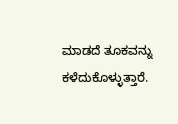ಮಾಡದೆ ತೂಕವನ್ನು ಕಳೆದುಕೊಳ್ಳುತ್ತಾರೆ.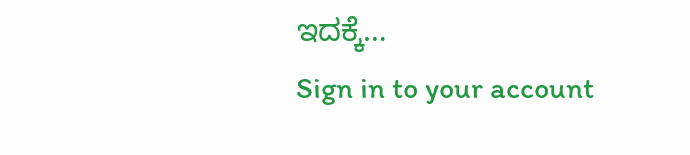ಇದಕ್ಕೆ…
Sign in to your account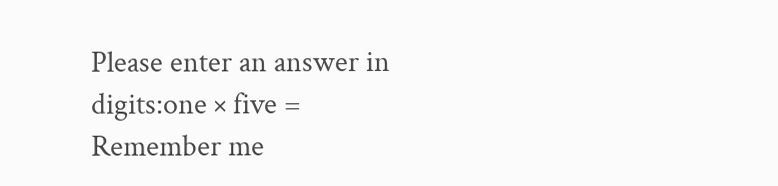Please enter an answer in digits:one × five =
Remember me